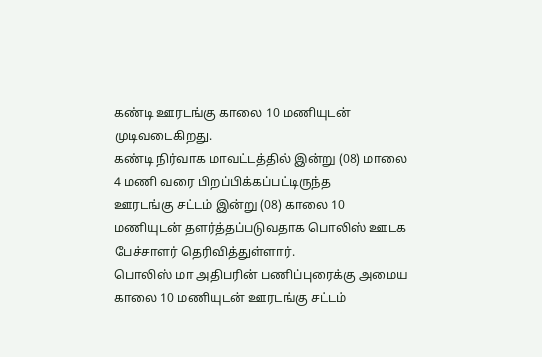கண்டி ஊரடங்கு காலை 10 மணியுடன் முடிவடைகிறது.
கண்டி நிர்வாக மாவட்டத்தில் இன்று (08) மாலை 4 மணி வரை பிறப்பிக்கப்பட்டிருந்த
ஊரடங்கு சட்டம் இன்று (08) காலை 10 மணியுடன் தளர்த்தப்படுவதாக பொலிஸ் ஊடக பேச்சாளர் தெரிவித்துள்ளார்.
பொலிஸ் மா அதிபரின் பணிப்புரைக்கு அமைய காலை 10 மணியுடன் ஊரடங்கு சட்டம்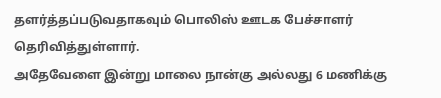தளர்த்தப்படுவதாகவும் பொலிஸ் ஊடக பேச்சாளர் தெரிவித்துள்ளார்.
அதேவேளை இன்று மாலை நான்கு அல்லது 6 மணிக்கு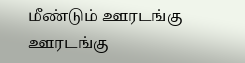மீண்டும் ஊரடங்கு ஊரடங்கு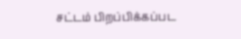சட்டம் பிறப்பிக்கப்பட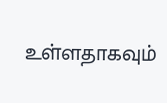உள்ளதாகவும்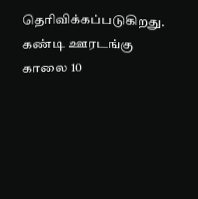தெரிவிக்கப்படுகிறது.
கண்டி ஊரடங்கு காலை 10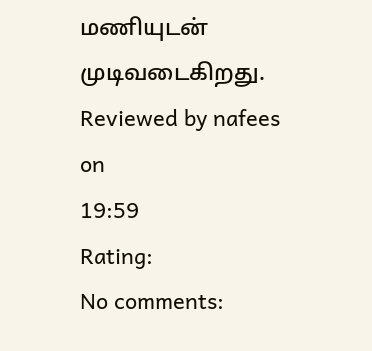மணியுடன் முடிவடைகிறது.
Reviewed by nafees
on
19:59
Rating:
No comments: